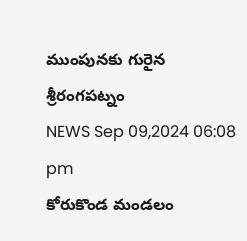ముంపునకు గురైన శ్రీరంగపట్నం
NEWS Sep 09,2024 06:08 pm
కోరుకొండ మండలం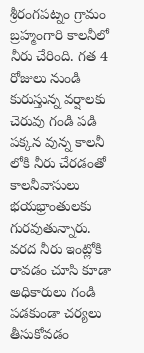శ్రీరంగపట్నం గ్రామం బ్రహ్మంగారి కాలనీలో నీరు చేరింది. గత 4 రోజులు నుండి కురుస్తున్న వర్షాలకు చెరువు గండి పడి పక్కన వున్న కాలనీ లోకి నీరు చేరడంతో కాలనీవాసులు భయభ్రాంతులకు గురవుతున్నారు. వరద నీరు ఇంట్లోకి రావడం చూసి కూడా అధికారులు గండి పడకుండా చర్యలు తీసుకోవడం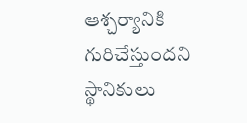ఆశ్చర్యానికి గురిచేస్తుందని స్థానికులు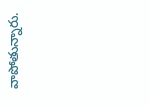వాపోతున్నారు.